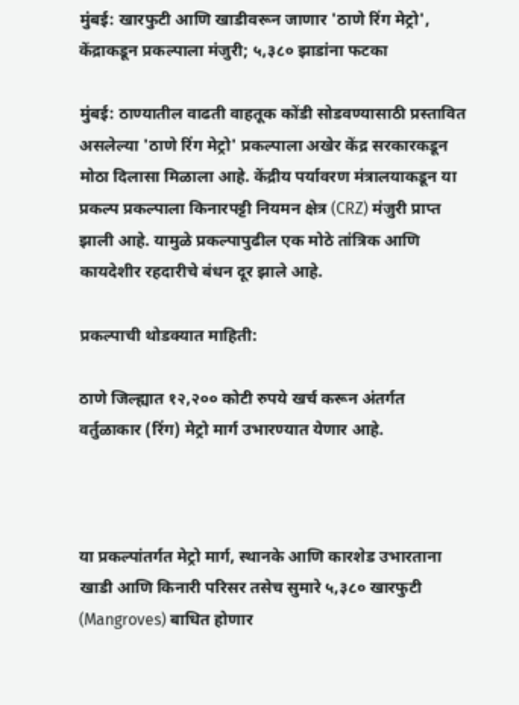मुंबई: खारफुटी आणि खाडीवरून जाणार 'ठाणे रिंग मेट्रो', केंद्राकडून प्रकल्पाला मंजुरी; ५,३८० झाडांना फटका

मुंबई: ठाण्यातील वाढती वाहतूक कोंडी सोडवण्यासाठी प्रस्तावित असलेल्या 'ठाणे रिंग मेट्रो' प्रकल्पाला अखेर केंद्र सरकारकडून मोठा दिलासा मिळाला आहे. केंद्रीय पर्यावरण मंत्रालयाकडून या प्रकल्प प्रकल्पाला किनारपट्टी नियमन क्षेत्र (CRZ) मंजुरी प्राप्त झाली आहे. यामुळे प्रकल्पापुढील एक मोठे तांत्रिक आणि कायदेशीर रहदारीचे बंधन दूर झाले आहे.

प्रकल्पाची थोडक्यात माहिती:

ठाणे जिल्ह्यात १२,२०० कोटी रुपये खर्च करून अंतर्गत वर्तुळाकार (रिंग) मेट्रो मार्ग उभारण्यात येणार आहे.



या प्रकल्पांतर्गत मेट्रो मार्ग, स्थानके आणि कारशेड उभारताना खाडी आणि किनारी परिसर तसेच सुमारे ५,३८० खारफुटी (Mangroves) बाधित होणार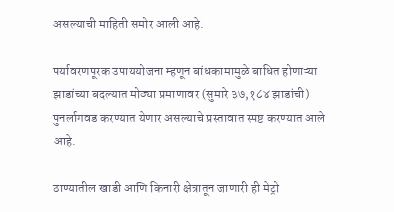असल्याची माहिती समोर आली आहे.

पर्यावरणपूरक उपाययोजना म्हणून बांधकामामुळे बाधित होणाऱ्या झाडांच्या बदल्यात मोठ्या प्रमाणावर (सुमारे ३७,१८४ झाडांची) पुनर्लागवड करण्यात येणार असल्याचे प्रस्तावात स्पष्ट करण्यात आले आहे.

ठाण्यातील खाडी आणि किनारी क्षेत्रातून जाणारी ही मेट्रो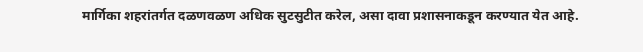मार्गिका शहरांतर्गत दळणवळण अधिक सुटसुटीत करेल, असा दावा प्रशासनाकडून करण्यात येत आहे.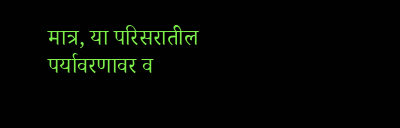मात्र, या परिसरातील पर्यावरणावर व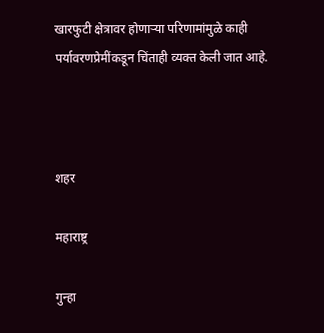खारफुटी क्षेत्रावर होणाऱ्या परिणामांमुळे काही पर्यावरणप्रेमींकडून चिंताही व्यक्त केली जात आहे.



शहर

महाराष्ट्र

गुन्हा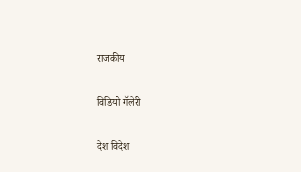राजकीय

विडियो गॅलेरी

देश विदेश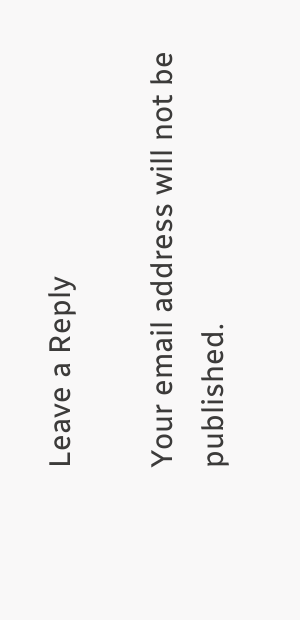Leave a Reply

Your email address will not be published.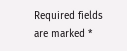Required fields are marked *